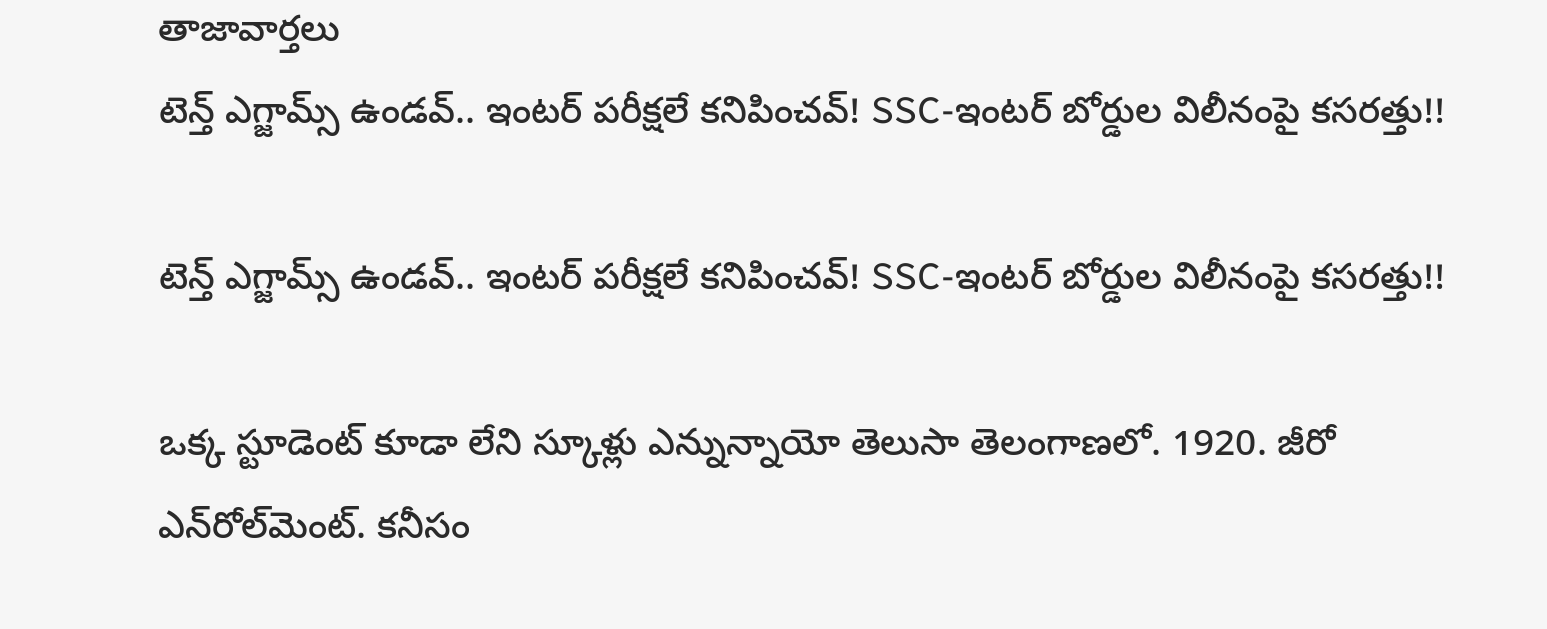తాజావార్తలు
టెన్త్ ఎగ్జామ్స్ ఉండవ్.. ఇంటర్ పరీక్షలే కనిపించవ్! SSC-ఇంటర్‌ బోర్డుల విలీనంపై కసరత్తు!!

టెన్త్ ఎగ్జామ్స్ ఉండవ్.. ఇంటర్ పరీక్షలే కనిపించవ్! SSC-ఇంటర్‌ బోర్డుల విలీనంపై కసరత్తు!!

ఒక్క స్టూడెంట్ కూడా లేని స్కూళ్లు ఎన్నున్నాయో తెలుసా తెలంగాణలో. 1920. జీరో ఎన్‌రోల్‌మెంట్. కనీసం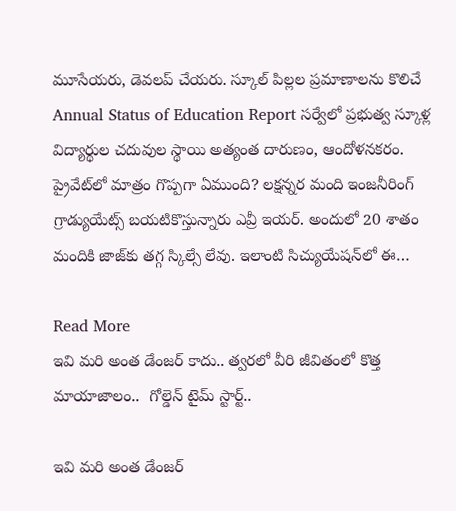మూసేయరు, డెవలప్ చేయరు. స్కూల్ పిల్లల ప్రమాణాలను కొలిచే Annual Status of Education Report సర్వేలో ప్రభుత్వ స్కూళ్ల విద్యార్థుల చదువుల స్థాయి అత్యంత దారుణం, ఆందోళనకరం. ప్రైవేట్‌లో మాత్రం గొప్పగా ఏముంది? లక్షన్నర మంది ఇంజనీరింగ్ గ్రాడ్యుయేట్స్ బయటికొస్తున్నారు ఎవ్రీ ఇయర్. అందులో 20 శాతం మందికి జాజ్‌కు తగ్గ స్కిల్సే లేవు. ఇలాంటి సిచ్యుయేషన్‌లో ఈ…

Read More
ఇవి మరి అంత డేంజర్ కాదు.. త్వరలో వీరి జీవితంలో కొత్త మాయాజాలం..  గోల్డెన్ టైమ్ స్టార్ట్..

ఇవి మరి అంత డేంజర్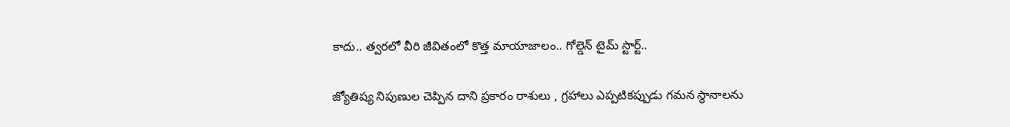కాదు.. త్వరలో వీరి జీవితంలో కొత్త మాయాజాలం.. గోల్డెన్ టైమ్ స్టార్ట్..

జ్యోతిష్య నిపుణుల చెప్పిన దాని ప్రకారం రాశులు , గ్రహాలు ఎప్పటికప్పుడు గమన స్థానాలను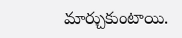మార్చుకుంటాయి.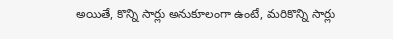అయితే, కొన్ని సార్లు అనుకూలంగా ఉంటే, మరికొన్ని సార్లు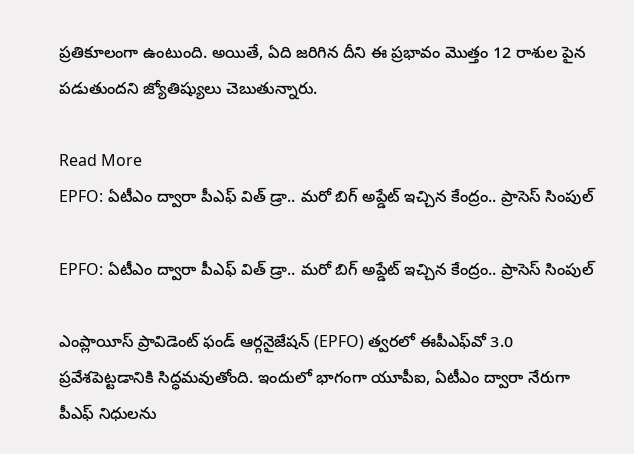ప్రతికూలంగా ఉంటుంది. అయితే, ఏది జరిగిన దీని ఈ ప్రభావం మొత్తం 12 రాశుల పైన పడుతుందని జ్యోతిష్యులు చెబుతున్నారు.

Read More
EPFO: ఏటీఎం ద్వారా పీఎఫ్ విత్ డ్రా.. మరో బిగ్ అప్డేట్ ఇచ్చిన కేంద్రం.. ప్రాసెస్ సింపుల్

EPFO: ఏటీఎం ద్వారా పీఎఫ్ విత్ డ్రా.. మరో బిగ్ అప్డేట్ ఇచ్చిన కేంద్రం.. ప్రాసెస్ సింపుల్

ఎంప్లాయీస్ ప్రావిడెంట్ ఫండ్ ఆర్గనైజేషన్ (EPFO) త్వరలో ఈపీఎఫ్‌వో 3.0 ప్రవేశపెట్టడానికి సిద్ధమవుతోంది. ఇందులో భాగంగా యూపీఐ, ఏటీఎం ద్వారా నేరుగా పీఎఫ్ నిధులను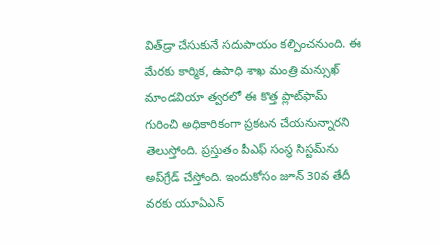విత్‌డ్రా చేసుకునే సదుపాయం కల్పించనుంది. ఈ మేరకు కార్మిక, ఉపాధి శాఖ మంత్రి మన్సుఖ్ మాండవియా త్వరలో ఈ కొత్త ప్లాట్‌ఫామ్‌ గురించి అధికారికంగా ప్రకటన చేయనున్నారని తెలుస్తోంది. ప్రస్తుతం పీఎఫ్ సంస్థ సిస్టమ్‌ను అప్‌గ్రేడ్ చేస్తోంది. ఇందుకోసం జూన్ 30వ తేదీ వరకు యూఏఎన్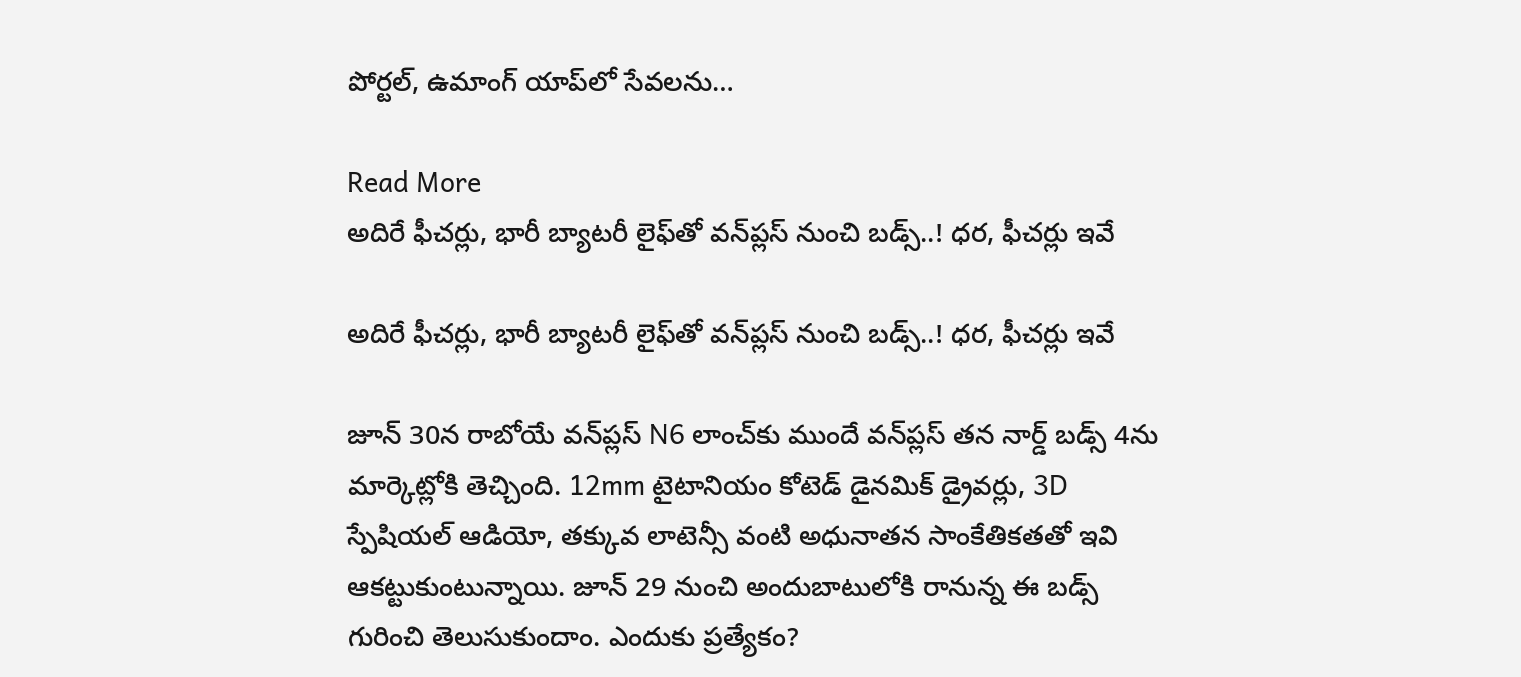పోర్టల్, ఉమాంగ్ యాప్‌లో సేవలను…

Read More
అదిరే ఫీచర్లు, భారీ బ్యాటరీ లైఫ్‌తో వన్‌ప్లస్‌ నుంచి బడ్స్‌..! ధర, ఫీచర్లు ఇవే

అదిరే ఫీచర్లు, భారీ బ్యాటరీ లైఫ్‌తో వన్‌ప్లస్‌ నుంచి బడ్స్‌..! ధర, ఫీచర్లు ఇవే

జూన్ 30న రాబోయే వన్‌ప్లస్ N6 లాంచ్‌కు ముందే వన్‌ప్లస్ తన నార్డ్ బడ్స్ 4ను మార్కెట్లోకి తెచ్చింది. 12mm టైటానియం కోటెడ్ డైనమిక్ డ్రైవర్లు, 3D స్పేషియల్ ఆడియో, తక్కువ లాటెన్సీ వంటి అధునాతన సాంకేతికతతో ఇవి ఆకట్టుకుంటున్నాయి. జూన్ 29 నుంచి అందుబాటులోకి రానున్న ఈ బడ్స్ గురించి తెలుసుకుందాం. ఎందుకు ప్రత్యేకం?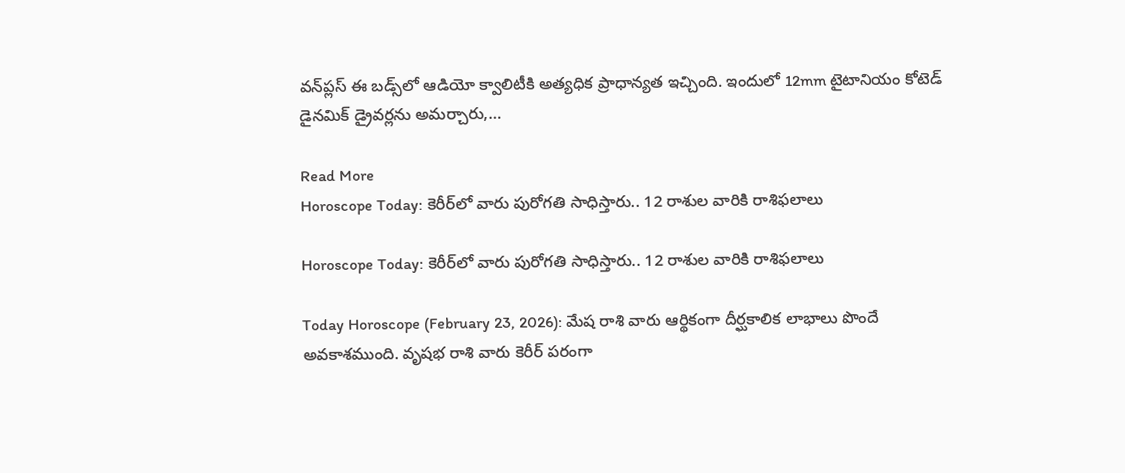వన్‌ప్లస్ ఈ బడ్స్‌లో ఆడియో క్వాలిటీకి అత్యధిక ప్రాధాన్యత ఇచ్చింది. ఇందులో 12mm టైటానియం కోటెడ్ డైనమిక్ డ్రైవర్లను అమర్చారు,…

Read More
Horoscope Today: కెరీర్‌లో వారు పురోగతి సాధిస్తారు.. 12 రాశుల వారికి రాశిఫలాలు

Horoscope Today: కెరీర్‌లో వారు పురోగతి సాధిస్తారు.. 12 రాశుల వారికి రాశిఫలాలు

Today Horoscope (February 23, 2026): మేష రాశి వారు ఆర్థికంగా దీర్ఘకాలిక లాభాలు పొందే అవకాశముంది. వృషభ రాశి వారు కెరీర్ పరంగా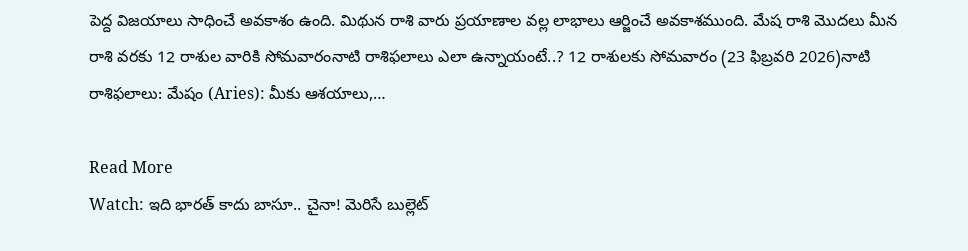పెద్ద విజయాలు సాధించే అవకాశం ఉంది. మిథున రాశి వారు ప్రయాణాల వల్ల లాభాలు ఆర్జించే అవకాశముంది. మేష రాశి మొదలు మీన రాశి వరకు 12 రాశుల వారికి సోమవారంనాటి రాశిఫలాలు ఎలా ఉన్నాయంటే..? 12 రాశులకు సోమవారం (23 ఫిబ్రవరి 2026)నాటి రాశిఫలాలు: మేషం (Aries): మీకు ఆశయాలు,…

Read More
Watch: ఇది భారత్ కాదు బాసూ.. చైనా! మెరిసే బుల్లెట్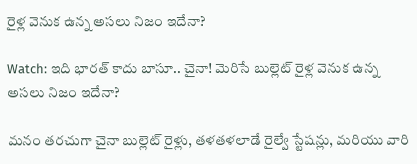రైళ్ల వెనుక ఉన్న అసలు నిజం ఇదేనా?

Watch: ఇది భారత్ కాదు బాసూ.. చైనా! మెరిసే బుల్లెట్ రైళ్ల వెనుక ఉన్న అసలు నిజం ఇదేనా?

మనం తరచుగా చైనా బుల్లెట్ రైళ్లు, తళతళలాడే రైల్వే స్టేషన్లు, మరియు వారి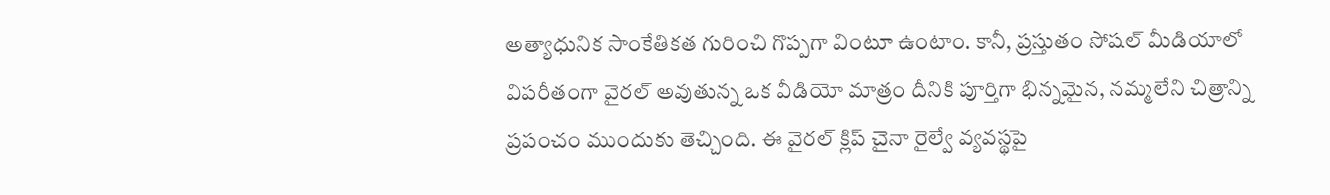అత్యాధునిక సాంకేతికత గురించి గొప్పగా వింటూ ఉంటాం. కానీ, ప్రస్తుతం సోషల్ మీడియాలో విపరీతంగా వైరల్ అవుతున్న ఒక వీడియో మాత్రం దీనికి పూర్తిగా భిన్నమైన, నమ్మలేని చిత్రాన్ని ప్రపంచం ముందుకు తెచ్చింది. ఈ వైరల్ క్లిప్ చైనా రైల్వే వ్యవస్థపై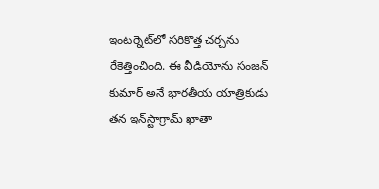ఇంటర్నెట్‌లో సరికొత్త చర్చను రేకెత్తించింది. ఈ వీడియోను సంజన్ కుమార్ అనే భారతీయ యాత్రికుడు తన ఇన్‌స్టాగ్రామ్ ఖాతా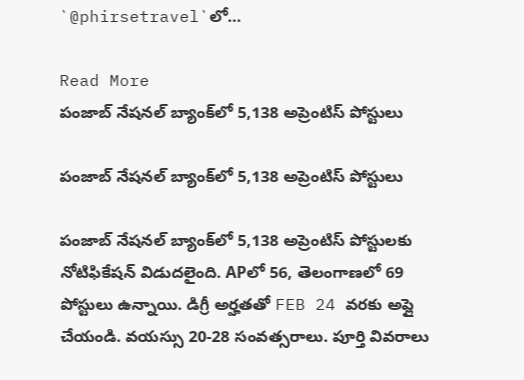`@phirsetravel`లో…

Read More
పంజాబ్ నేషనల్ బ్యాంక్‌లో 5,138 అప్రెంటిస్ పోస్టులు

పంజాబ్ నేషనల్ బ్యాంక్‌లో 5,138 అప్రెంటిస్ పోస్టులు

పంజాబ్ నేషనల్ బ్యాంక్‌లో 5,138 అప్రెంటిస్ పోస్టులకు నోటిఫికేషన్ విడుదలైంది. APలో 56, తెలంగాణలో 69 పోస్టులు ఉన్నాయి. డిగ్రీ అర్హతతో FEB 24 వరకు అప్లై చేయండి. వయస్సు 20-28 సంవత్సరాలు. పూర్తి వివరాలు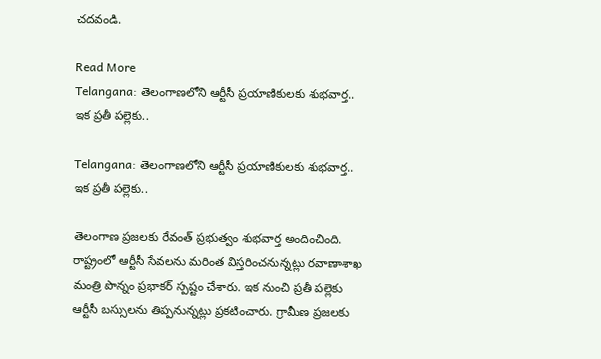చదవండి.

Read More
Telangana: తెలంగాణలోని ఆర్టీసీ ప్రయాణికులకు శుభవార్త.. ఇక ప్రతీ పల్లెకు..

Telangana: తెలంగాణలోని ఆర్టీసీ ప్రయాణికులకు శుభవార్త.. ఇక ప్రతీ పల్లెకు..

తెలంగాణ ప్రజలకు రేవంత్ ప్రభుత్వం శుభవార్త అందించింది. రాష్ట్రంలో ఆర్టీసీ సేవలను మరింత విస్తరించనున్నట్లు రవాణాశాఖ మంత్రి పొన్నం ప్రభాకర్ స్పష్టం చేశారు. ఇక నుంచి ప్రతీ పల్లెకు ఆర్టీసీ బస్సులను తిప్పనున్నట్లు ప్రకటించారు. గ్రామీణ ప్రజలకు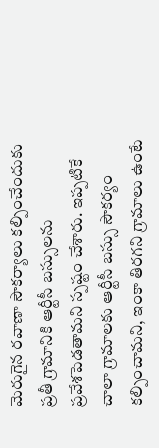మెరుగైన రవాణా సౌకర్యాలు కల్పించేందుకు ప్రతీ గ్రామానికి ఆర్టీసీ బస్సులను ప్రవేశపెడతామని స్పష్టం చేశారు. ఇప్పటికే చాలా గ్రామాలకు ఆర్టీసీ బస్సు సౌకర్యం కల్పించామని, ఇంకా తిరగని గ్రామాలు ఉంటే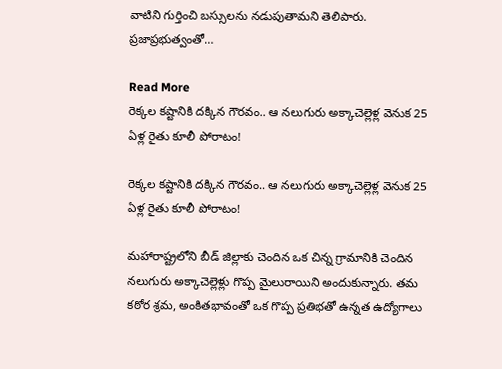వాటిని గుర్తించి బస్సులను నడుపుతామని తెలిపారు. ప్రజాప్రభుత్వంతో…

Read More
రెక్కల కష్టానికి దక్కిన గౌరవం.. ఆ నలుగురు అక్కాచెల్లెళ్ల వెనుక 25 ఏళ్ల రైతు కూలీ పోరాటం!

రెక్కల కష్టానికి దక్కిన గౌరవం.. ఆ నలుగురు అక్కాచెల్లెళ్ల వెనుక 25 ఏళ్ల రైతు కూలీ పోరాటం!

మహారాష్ట్రలోని బీడ్ జిల్లాకు చెందిన ఒక చిన్న గ్రామానికి చెందిన నలుగురు అక్కాచెల్లెళ్లు గొప్ప మైలురాయిని అందుకున్నారు. తమ కఠోర శ్రమ, అంకితభావంతో ఒక గొప్ప ప్రతిభతో ఉన్నత ఉద్యోగాలు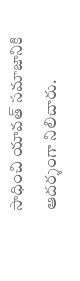సాధించి యావత్ సమాజానికి ఆదర్శంగా నిలిచారు.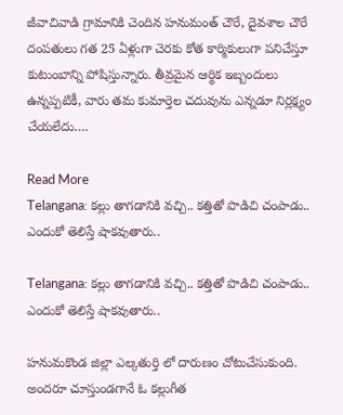జీవాచివాడి గ్రామానికి చెందిన హనుమంత్ చౌరే, దైవశాల చౌరే దంపతులు గత 25 ఏళ్లుగా చెరకు కోత కార్మికులుగా పనిచేస్తూ కుటుంబాన్ని పోషిస్తున్నారు. తీవ్రమైన ఆర్థిక ఇబ్బందులు ఉన్నప్పటికీ, వారు తమ కుమార్తెల చదువును ఎన్నడూ నిర్లక్ష్యం చేయలేదు….

Read More
Telangana: కల్లు తాగడానికి వచ్చి.. కత్తితో పొడిచి చంపాడు.. ఎందుకో తెలిస్తే షాకవుతారు..

Telangana: కల్లు తాగడానికి వచ్చి.. కత్తితో పొడిచి చంపాడు.. ఎందుకో తెలిస్తే షాకవుతారు..

హనుమకొండ జిల్లా ఎల్కతుర్తి లో దారుణం చోటుచేసుకుంది. అందరూ చూస్తుండగానే ఓ కల్లుగీత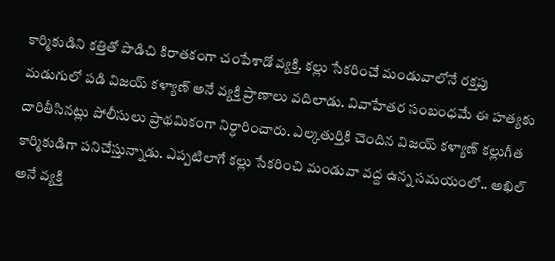కార్మికుడిని కత్తితో పొడిచి కిరాతకంగా చంపేశాడో వ్యక్తి. కల్లు సేకరించే మండువాలోనే రక్తపు మడుగులో పడి విజయ్ కళ్యాణ్ అనే వ్యక్తి ప్రాణాలు వదిలాడు. వివాహేతర సంబంధమే ఈ హత్యకు దారితీసినట్లు పోలీసులు ప్రాథమికంగా నిర్ధారించారు. ఎల్కతుర్తికి చెందిన విజయ్ కళ్యాణ్ కల్లుగీత కార్మికుడిగా పనిచేస్తున్నాడు. ఎప్పటిలాగే కల్లు సేకరించి మండువా వద్ద ఉన్న సమయంలో.. అఖిల్ అనే వ్యక్తి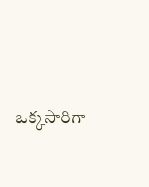ఒక్కసారిగా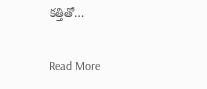కత్తితో…

Read More